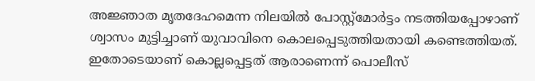അജ്ഞാത മൃതദേഹമെന്ന നിലയില്‍ പോസ്റ്റ്‍മോര്‍ട്ടം നടത്തിയപ്പോഴാണ് ശ്വാസം മുട്ടിച്ചാണ് യുവാവിനെ കൊലപ്പെടുത്തിയതായി കണ്ടെത്തിയത്. ഇതോടെയാണ് കൊല്ലപ്പെട്ടത് ആരാണെന്ന് പൊലീസ്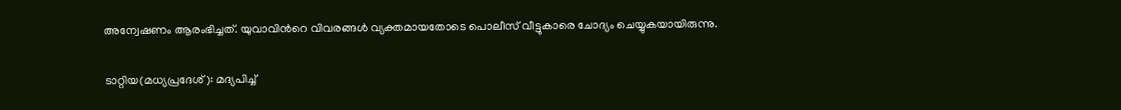അന്വേഷണം ആരംഭിച്ചത്. യുവാവിന്‍റെ വിവരങ്ങള്‍ വ്യക്തമായതോടെ പൊലീസ് വീട്ടുകാരെ ചോദ്യം ചെയ്യുകയായിരുന്നു.

ടാറ്റിയ(മധ്യപ്രദേശ്): മദ്യപിച്ച്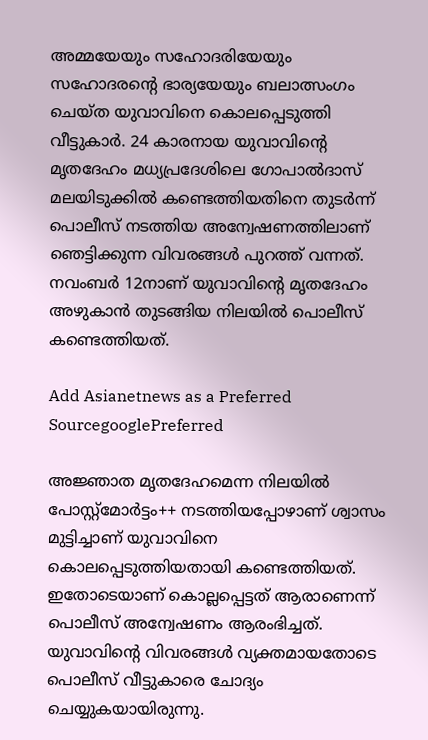അമ്മയേയും സഹോദരിയേയും സഹോദരന്‍റെ ഭാര്യയേയും ബലാത്സംഗം ചെയ്ത യുവാവിനെ കൊലപ്പെടുത്തി വീട്ടുകാര്‍. 24 കാരനായ യുവാവിന്‍റെ മൃതദേഹം മധ്യപ്രദേശിലെ ഗോപാല്‍ദാസ് മലയിടുക്കില്‍ കണ്ടെത്തിയതിനെ തുടര്‍ന്ന് പൊലീസ് നടത്തിയ അന്വേഷണത്തിലാണ് ഞെട്ടിക്കുന്ന വിവരങ്ങള്‍ പുറത്ത് വന്നത്. നവംബര്‍ 12നാണ് യുവാവിന്‍റെ മൃതദേഹം അഴുകാന്‍ തുടങ്ങിയ നിലയില്‍ പൊലീസ് കണ്ടെത്തിയത്.

Add Asianetnews as a Preferred SourcegooglePreferred

അജ്ഞാത മൃതദേഹമെന്ന നിലയില്‍ പോസ്റ്റ്‍മോര്‍ട്ടം++ നടത്തിയപ്പോഴാണ് ശ്വാസം മുട്ടിച്ചാണ് യുവാവിനെ കൊലപ്പെടുത്തിയതായി കണ്ടെത്തിയത്. ഇതോടെയാണ് കൊല്ലപ്പെട്ടത് ആരാണെന്ന് പൊലീസ് അന്വേഷണം ആരംഭിച്ചത്. യുവാവിന്‍റെ വിവരങ്ങള്‍ വ്യക്തമായതോടെ പൊലീസ് വീട്ടുകാരെ ചോദ്യം ചെയ്യുകയായിരുന്നു.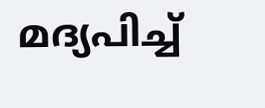മദ്യപിച്ച്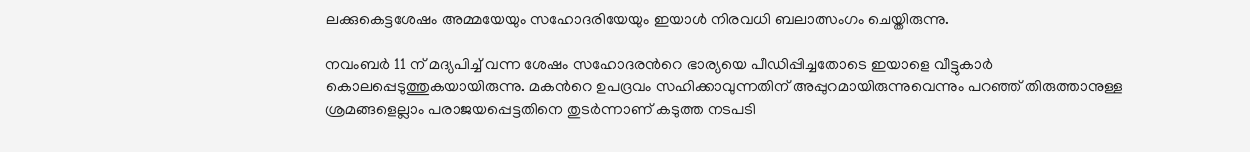ലക്കുകെട്ടശേഷം അമ്മയേയും സഹോദരിയേയും ഇയാള്‍ നിരവധി ബലാത്സംഗം ചെയ്തിരുന്നു.

നവംബര്‍ 11 ന് മദ്യപിച്ച് വന്ന ശേഷം സഹോദരന്‍റെ ഭാര്യയെ പീഡിപ്പിച്ചതോടെ ഇയാളെ വീട്ടുകാര്‍ കൊലപ്പെടുത്തുകയായിരുന്നു. മകന്‍റെ ഉപദ്രവം സഹിക്കാവുന്നതിന് അപ്പുറമായിരുന്നുവെന്നും പറഞ്ഞ് തിരുത്താനുള്ള ശ്രമങ്ങളെല്ലാം പരാജയപ്പെട്ടതിനെ തുടര്‍ന്നാണ് കടുത്ത നടപടി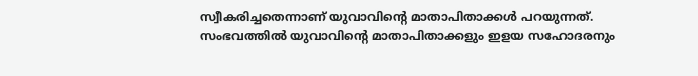സ്വീകരിച്ചതെന്നാണ് യുവാവിന്‍റെ മാതാപിതാക്കള്‍ പറയുന്നത്. സംഭവത്തില്‍ യുവാവിന്‍റെ മാതാപിതാക്കളും ഇളയ സഹോദരനും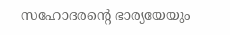സഹോദരന്‍റെ ഭാര്യയേയും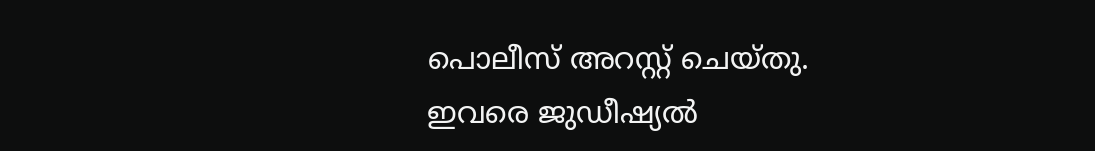പൊലീസ് അറസ്റ്റ് ചെയ്തു. ഇവരെ ജുഡീഷ്യല്‍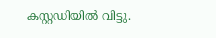കസ്റ്റഡിയില്‍ വിട്ടു.